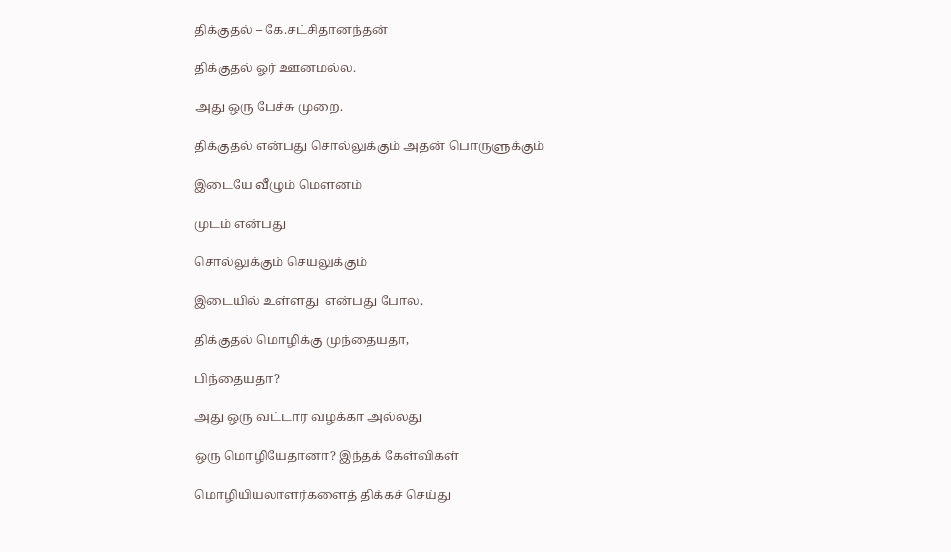திக்குதல் – கே.சட்சிதானந்தன்

திக்குதல் ஓர் ஊனமல்ல.

அது ஒரு பேச்சு முறை.

திக்குதல் என்பது சொல்லுக்கும் அதன் பொருளுக்கும்

இடையே வீழும் மௌனம்

முடம் என்பது

சொல்லுக்கும் செயலுக்கும்

இடையில் உள்ளது  என்பது போல.

திக்குதல் மொழிக்கு முந்தையதா,

பிந்தையதா?

அது ஒரு வட்டார வழக்கா அல்லது

ஒரு மொழியேதானா? இந்தக் கேள்விகள்

மொழியியலாளர்களைத் திக்கச் செய்து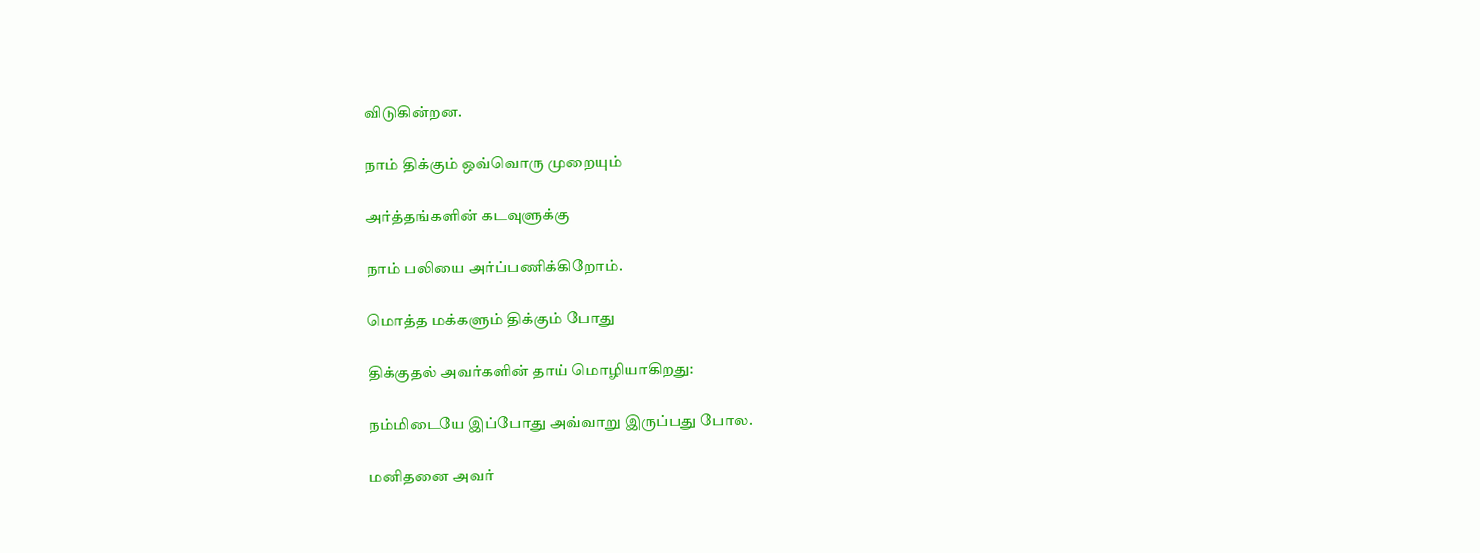விடுகின்றன.

நாம் திக்கும் ஒவ்வொரு முறையும்

அர்த்தங்களின் கடவுளுக்கு

நாம் பலியை அர்ப்பணிக்கிறோம்.

மொத்த மக்களும் திக்கும் போது

திக்குதல் அவர்களின் தாய் மொழியாகிறது:

நம்மிடையே இப்போது அவ்வாறு இருப்பது போல.

மனிதனை அவர்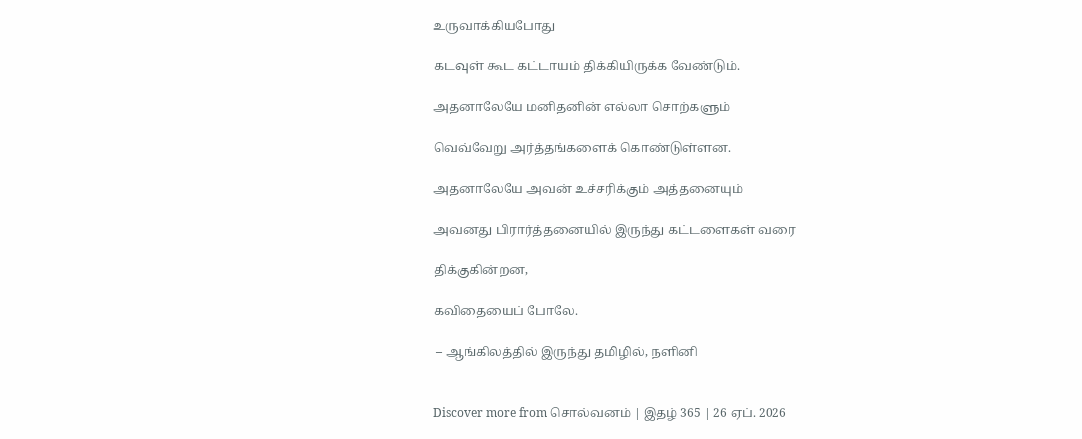உருவாக்கியபோது

கடவுள் கூட கட்டாயம் திக்கியிருக்க வேண்டும்.

அதனாலேயே மனிதனின் எல்லா சொற்களும்

வெவ்வேறு அர்த்தங்களைக் கொண்டுள்ளன.

அதனாலேயே அவன் உச்சரிக்கும் அத்தனையும்

அவனது பிரார்த்தனையில் இருந்து கட்டளைகள் வரை

திக்குகின்றன,

கவிதையைப் போலே.

 – ஆங்கிலத்தில் இருந்து தமிழில், நளினி


Discover more from சொல்வனம் | இதழ் 365 | 26 ஏப். 2026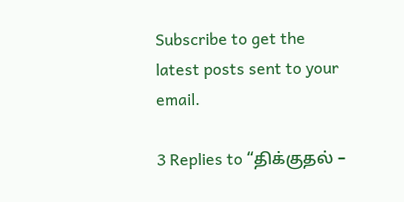Subscribe to get the latest posts sent to your email.

3 Replies to “திக்குதல் –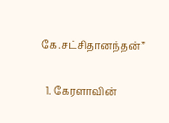கே.சட்சிதானந்தன்”

  1. கேரளாவின்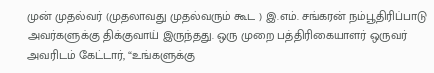முன் முதல்வர் (முதலாவது முதல்வரும் கூட ) இ.எம். சங்கரன் நம்பூதிரிப்பாடு அவர்களுக்கு திக்குவாய் இருந்தது. ஒரு முறை பத்திரிகையாளர் ஒருவர் அவரிடம் கேட்டார், “உங்களுக்கு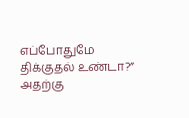எப்போதுமே திக்குதல் உண்டா?” அதற்கு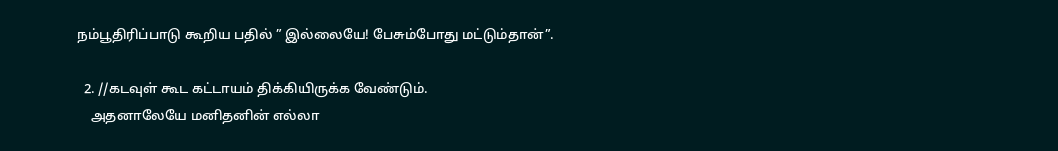நம்பூதிரிப்பாடு கூறிய பதில் ” இல்லையே! பேசும்போது மட்டும்தான்”.

  2. //கடவுள் கூட கட்டாயம் திக்கியிருக்க வேண்டும்.
    அதனாலேயே மனிதனின் எல்லா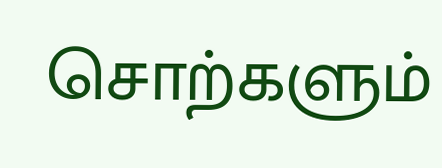சொற்களும்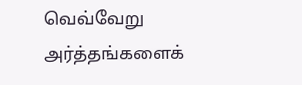வெவ்வேறு அர்த்தங்களைக்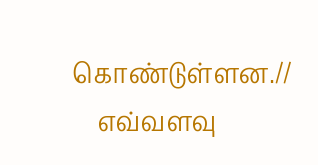கொண்டுள்ளன.//
    எவ்வளவு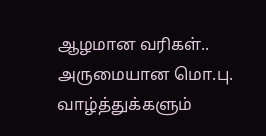ஆழமான வரிகள்.. அருமையான மொ.பு. வாழ்த்துக்களும்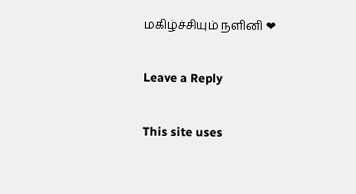மகிழ்ச்சியும் நளினி ❤

Leave a Reply

This site uses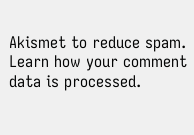Akismet to reduce spam. Learn how your comment data is processed.